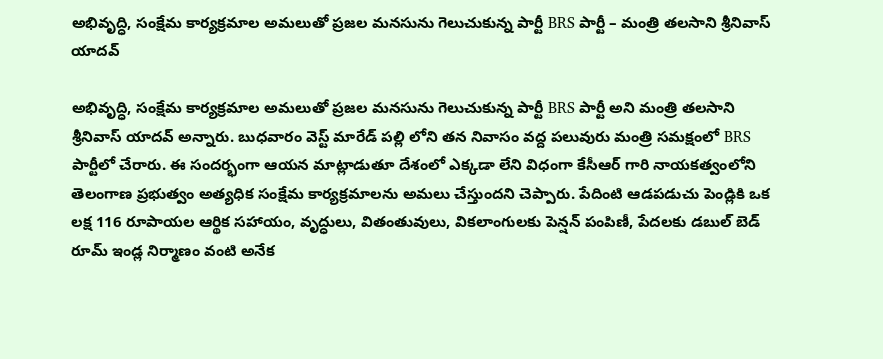అభివృద్ధి, సంక్షేమ కార్యక్రమాల అమలుతో ప్రజల మనసును గెలుచుకున్న పార్టీ BRS పార్టీ – మంత్రి తలసాని శ్రీనివాస్ యాదవ్

అభివృద్ధి, సంక్షేమ కార్యక్రమాల అమలుతో ప్రజల మనసును గెలుచుకున్న పార్టీ BRS పార్టీ అని మంత్రి తలసాని శ్రీనివాస్ యాదవ్ అన్నారు. బుధవారం వెస్ట్ మారేడ్ పల్లి లోని తన నివాసం వద్ద పలువురు మంత్రి సమక్షంలో BRS పార్టీలో చేరారు. ఈ సందర్భంగా ఆయన మాట్లాడుతూ దేశంలో ఎక్కడా లేని విధంగా కేసీఆర్ గారి నాయకత్వంలోని తెలంగాణ ప్రభుత్వం అత్యధిక సంక్షేమ కార్యక్రమాలను అమలు చేస్తుందని చెప్పారు. పేదింటి ఆడపడుచు పెండ్లికి ఒక లక్ష 116 రూపాయల ఆర్థిక సహాయం, వృద్ధులు, వితంతువులు, వికలాంగులకు పెన్షన్ పంపిణీ, పేదలకు డబుల్ బెడ్ రూమ్ ఇండ్ల నిర్మాణం వంటి అనేక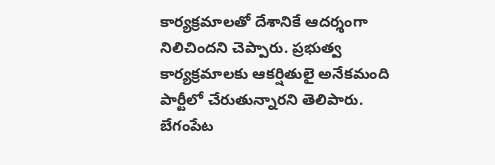కార్యక్రమాలతో దేశానికే ఆదర్శంగా నిలిచిందని చెప్పారు. ప్రభుత్వ కార్యక్రమాలకు ఆకర్షితులై అనేకమంది పార్టీలో చేరుతున్నారని తెలిపారు. బేగంపేట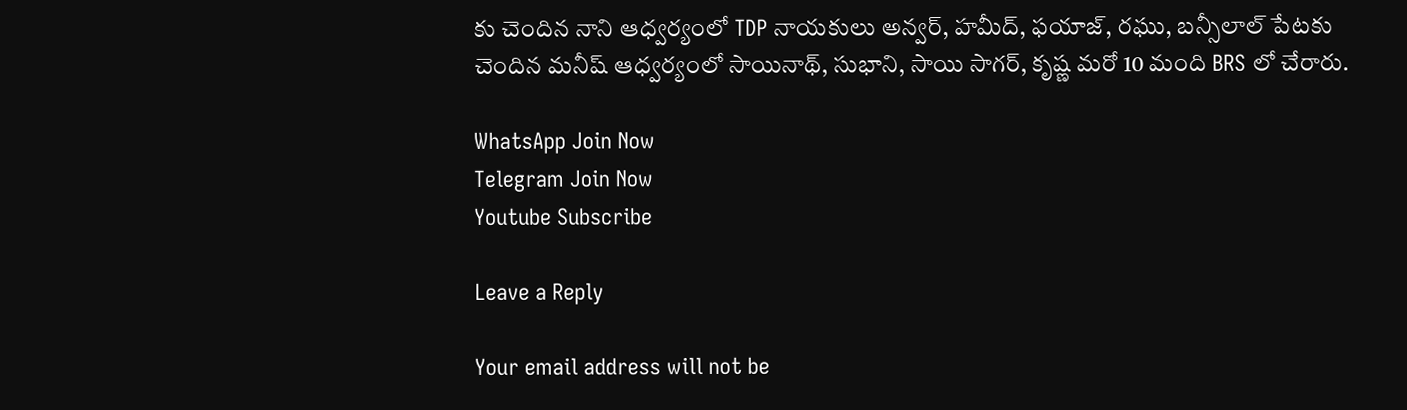కు చెందిన నాని ఆధ్వర్యంలో TDP నాయకులు అన్వర్, హమీద్, ఫయాజ్, రఘు, బన్సీలాల్ పేటకు చెందిన మనీష్ ఆధ్వర్యంలో సాయినాథ్, సుభాని, సాయి సాగర్, కృష్ణ మరో 10 మంది BRS లో చేరారు.

WhatsApp Join Now
Telegram Join Now
Youtube Subscribe

Leave a Reply

Your email address will not be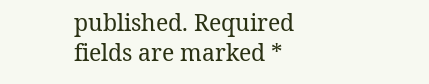published. Required fields are marked *